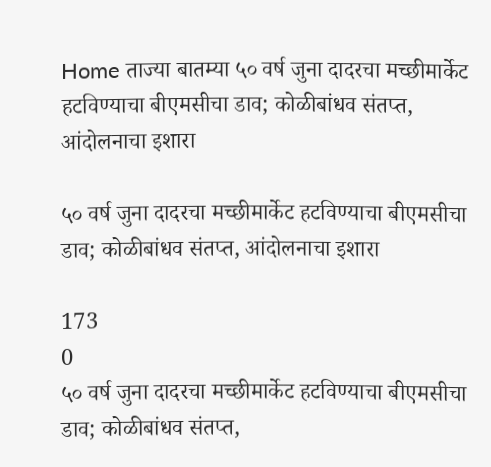Home ताज्या बातम्या ५० वर्ष जुना दादरचा मच्छीमार्केट हटविण्याचा बीएमसीचा डाव; कोळीबांधव संतप्त, आंदोलनाचा इशारा

५० वर्ष जुना दादरचा मच्छीमार्केट हटविण्याचा बीएमसीचा डाव; कोळीबांधव संतप्त, आंदोलनाचा इशारा

173
0
५० वर्ष जुना दादरचा मच्छीमार्केट हटविण्याचा बीएमसीचा डाव; कोळीबांधव संतप्त,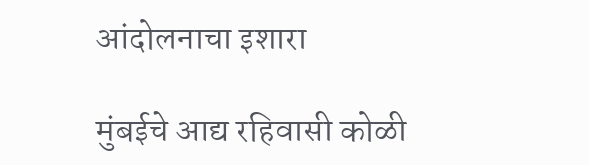आंदोलनाचा इशारा

मुंबईचे आद्य रहिवासी कोळी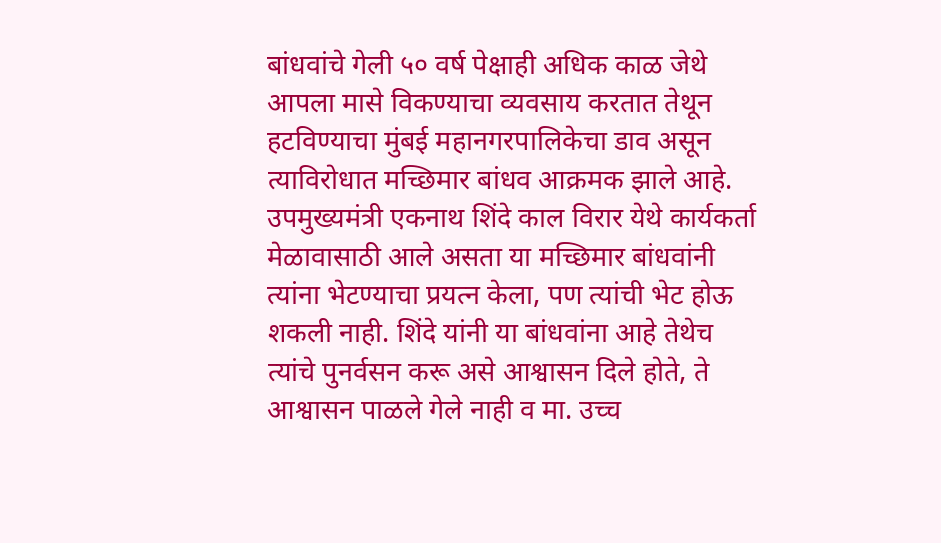बांधवांचे गेली ५० वर्ष पेक्षाही अधिक काळ जेथे आपला मासे विकण्याचा व्यवसाय करतात तेथून हटविण्याचा मुंबई महानगरपालिकेचा डाव असून त्याविरोधात मच्छिमार बांधव आक्रमक झाले आहे. उपमुख्यमंत्री एकनाथ शिंदे काल विरार येथे कार्यकर्ता मेळावासाठी आले असता या मच्छिमार बांधवांनी त्यांना भेटण्याचा प्रयत्न केला, पण त्यांची भेट होऊ शकली नाही. शिंदे यांनी या बांधवांना आहे तेथेच त्यांचे पुनर्वसन करू असे आश्वासन दिले होते, ते आश्वासन पाळले गेले नाही व मा. उच्च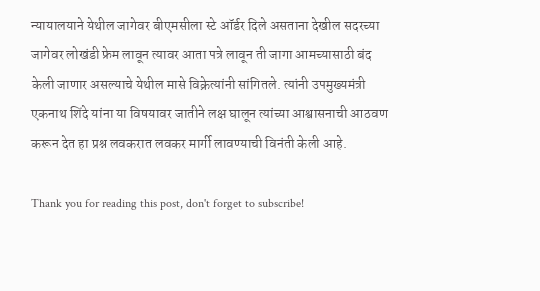न्यायालयाने येथील जागेवर बीएमसीला स्टे ऑर्डर दिले असताना देखील सदरच्या जागेवर लोखंडी फ्रेम लावून त्यावर आता पत्रे लावून ती जागा आमच्यासाठी बंद केली जाणार असल्याचे येथील मासे विक्रेत्यांनी सांगितले. त्यांनी उपमुख्यमंत्री एकनाथ शिंदे यांना या विषयावर जातीने लक्ष घालून त्यांच्या आश्वासनाची आठवण करून देत हा प्रश्न लवकरात लवकर मार्गी लावण्याची विनंती केली आहे.

Thank you for reading this post, don't forget to subscribe!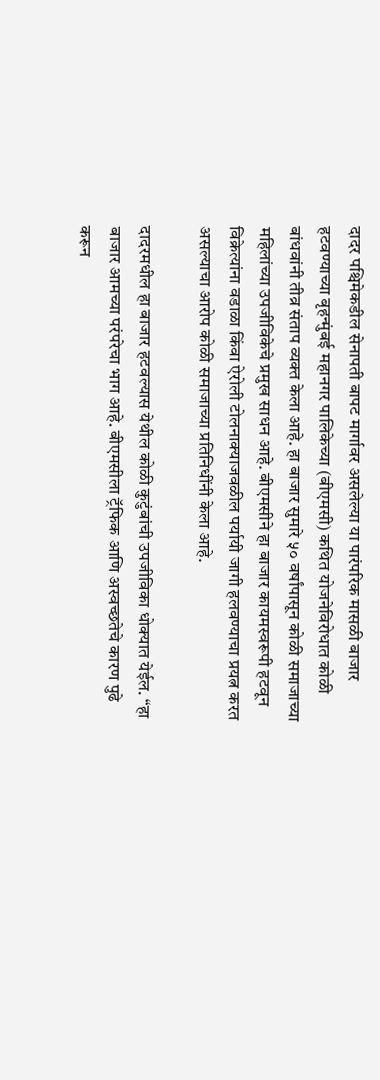दादर पश्चिमेकडील सेनापती बापट मार्गावर असलेल्या या पारंपरिक मासळी बाजार हटवण्याच्या बृहन्मुंबई महानगर पालिकेच्या (बीएमसी) कथित योजनेविरोधात कोळी बांधवांनी तीव्र संताप व्यक्त केला आहे. हा बाजार सुमारे ५० वर्षांपासून कोळी समाजाच्या महिलांच्या उपजीविकेचे प्रमुख साधन आहे. बीएमसीने हा बाजार कायमस्वरूपी हटवून विक्रेत्यांना वडाळा किंवा ऐरोली टोलनाक्याजवळील पर्यायी जागी हलवण्याचा प्रयत्न करत असल्याचा आरोप कोळी समाजाच्या प्रतिनिधींनी केला आहे.

दादरमधील हा बाजार हटवल्यास येथील कोळी कुटुंबांची उपजीविका धोक्यात येईल. “हा बाजार आमच्या परंपरेचा भाग आहे. बीएमसीला ट्रॅफिक आणि अस्वच्छतेचे कारण पुढे करून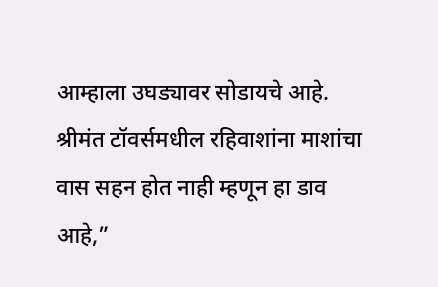आम्हाला उघड्यावर सोडायचे आहे. श्रीमंत टॉवर्समधील रहिवाशांना माशांचा वास सहन होत नाही म्हणून हा डाव आहे,”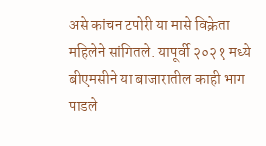असे कांचन टपोरी या मासे विक्रेता महिलेने सांगितले. यापूर्वी २०२१ मध्ये बीएमसीने या बाजारातील काही भाग पाडले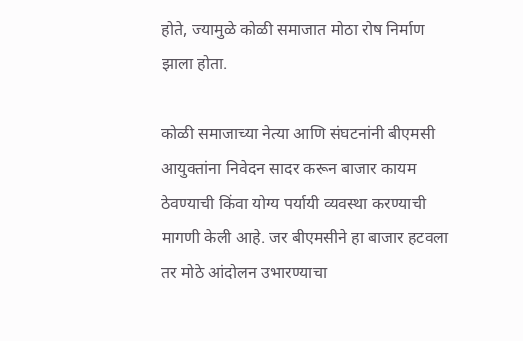होते, ज्यामुळे कोळी समाजात मोठा रोष निर्माण झाला होता.

कोळी समाजाच्या नेत्या आणि संघटनांनी बीएमसी आयुक्तांना निवेदन सादर करून बाजार कायम ठेवण्याची किंवा योग्य पर्यायी व्यवस्था करण्याची मागणी केली आहे. जर बीएमसीने हा बाजार हटवला तर मोठे आंदोलन उभारण्याचा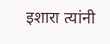इशारा त्यांनी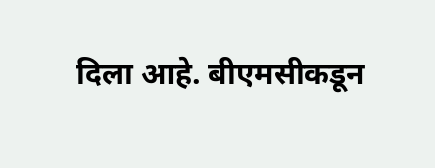दिला आहे. बीएमसीकडून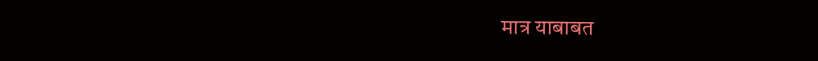मात्र याबाबत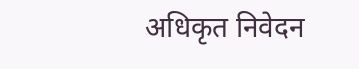अधिकृत निवेदन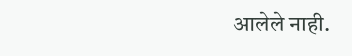आलेले नाही.